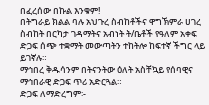በፈረሰው በኩል እንቁም!
በትግራይ ክልል ባሉ አህጉረ ስብከቶችና ዋግኽምራ ሀገረ ስብከት በርካታ ገዳማትና አብነት ት/ቤቶች የዓለም አቀፍ ድጋፍ ሰጭ ተቋማት መውጣትን ተከትሎ ከፍተኛ ችግር ላይ ይገኛሉ።
ማኅበረ ቅዱሳንም በትናንትው ዕለት አስቸኳይ የሰባዊና ማኅበራዊ ድጋፍ ጥሪ አድርጓል።
ድጋፍ ለማድረግም፡-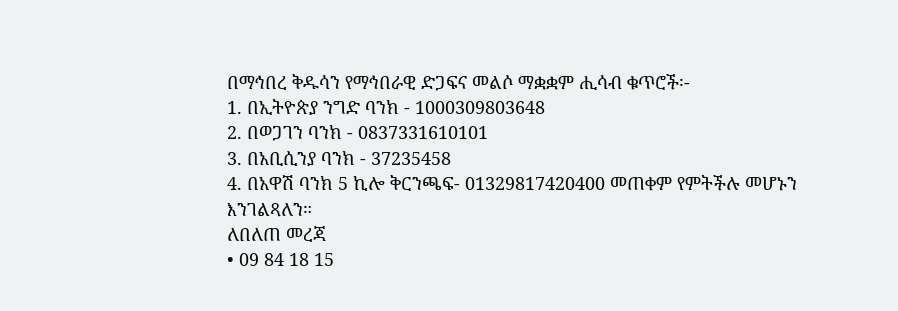በማኅበረ ቅዱሳን የማኅበራዊ ድጋፍና መልሶ ማቋቋም ሒሳብ ቁጥሮች፡-
1. በኢትዮጵያ ንግድ ባንክ - 1000309803648
2. በወጋገን ባንክ - 0837331610101
3. በአቢሲንያ ባንክ - 37235458
4. በአዋሽ ባንክ 5 ኪሎ ቅርንጫፍ- 01329817420400 መጠቀም የምትችሉ መሆኑን እንገልጻለን።
ለበለጠ መረጃ
• 09 84 18 15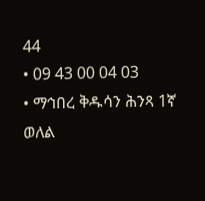44
• 09 43 00 04 03
• ማኅበረ ቅዱሳን ሕንጻ 1ኛ ወለል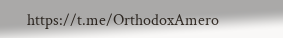https://t.me/OrthodoxAmero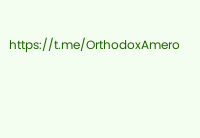https://t.me/OrthodoxAmero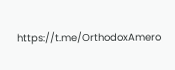https://t.me/OrthodoxAmero